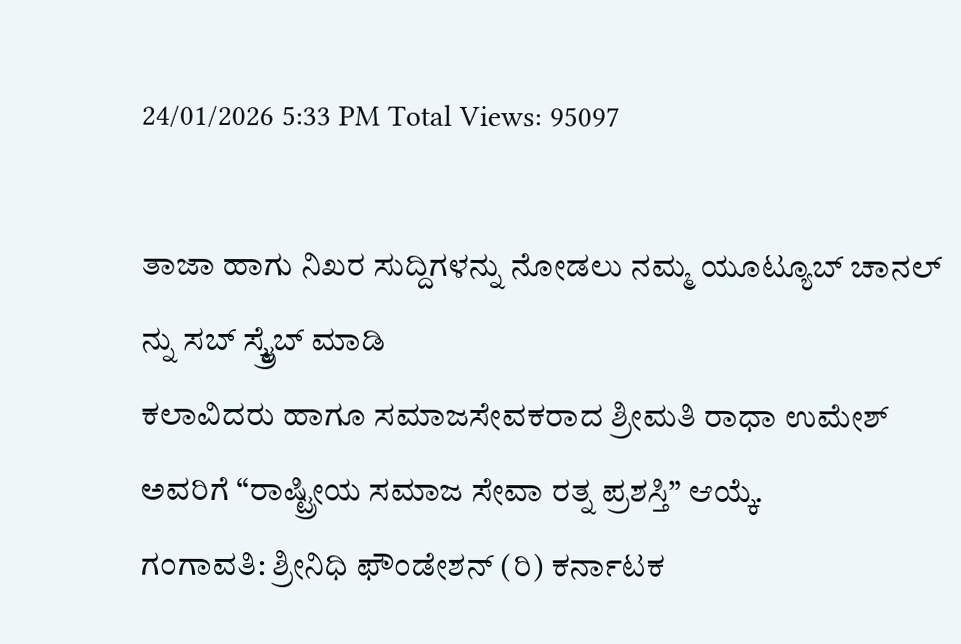24/01/2026 5:33 PM Total Views: 95097

ತಾಜಾ ಹಾಗು ನಿಖರ ಸುದ್ದಿಗಳನ್ನು ನೋಡಲು ನಮ್ಮ ಯೂಟ್ಯೂಬ್ ಚಾನಲ್ ನ್ನು ಸಬ್ ಸ್ಕ್ರೈಬ್ ಮಾಡಿ
ಕಲಾವಿದರು ಹಾಗೂ ಸಮಾಜಸೇವಕರಾದ ಶ್ರೀಮತಿ ರಾಧಾ ಉಮೇಶ್ ಅವರಿಗೆ “ರಾಷ್ಟ್ರೀಯ ಸಮಾಜ ಸೇವಾ ರತ್ನ ಪ್ರಶಸ್ತಿ” ಆಯ್ಕೆ.
ಗಂಗಾವತಿ: ಶ್ರೀನಿಧಿ ಫೌಂಡೇಶನ್ (ರಿ) ಕರ್ನಾಟಕ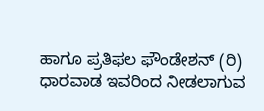ಹಾಗೂ ಪ್ರತಿಫಲ ಫೌಂಡೇಶನ್ (ರಿ) ಧಾರವಾಡ ಇವರಿಂದ ನೀಡಲಾಗುವ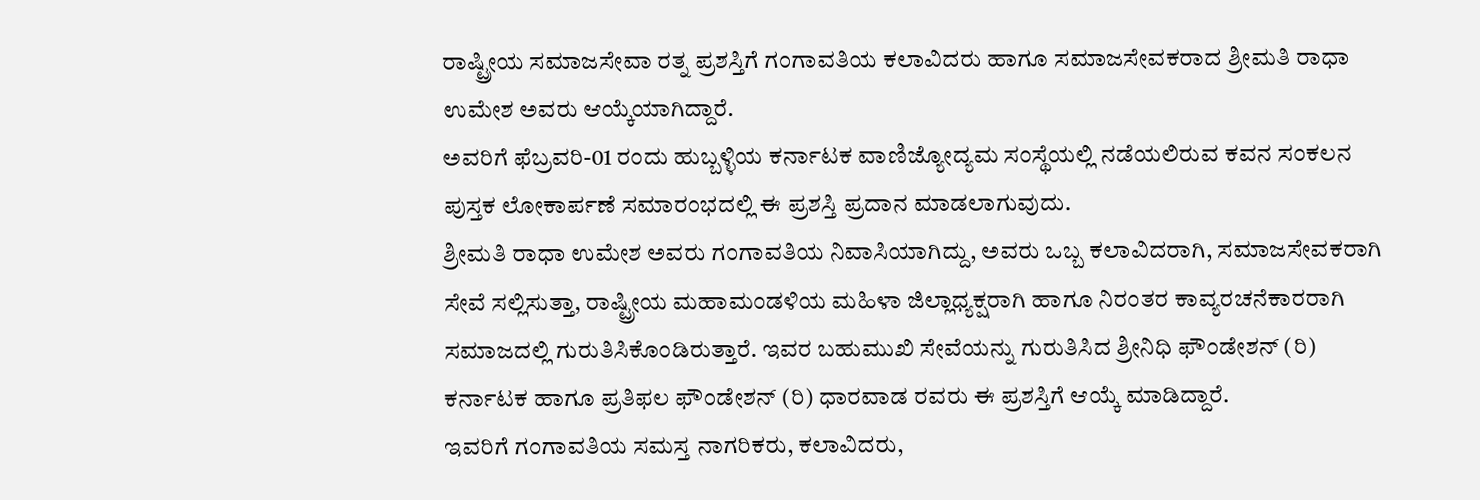ರಾಷ್ಟ್ರೀಯ ಸಮಾಜಸೇವಾ ರತ್ನ ಪ್ರಶಸ್ತಿಗೆ ಗಂಗಾವತಿಯ ಕಲಾವಿದರು ಹಾಗೂ ಸಮಾಜಸೇವಕರಾದ ಶ್ರೀಮತಿ ರಾಧಾ ಉಮೇಶ ಅವರು ಆಯ್ಕೆಯಾಗಿದ್ದಾರೆ.
ಅವರಿಗೆ ಫೆಬ್ರವರಿ-01 ರಂದು ಹುಬ್ಬಳ್ಳಿಯ ಕರ್ನಾಟಕ ವಾಣಿಜ್ಯೋದ್ಯಮ ಸಂಸ್ಥೆಯಲ್ಲಿ ನಡೆಯಲಿರುವ ಕವನ ಸಂಕಲನ ಪುಸ್ತಕ ಲೋಕಾರ್ಪಣೆ ಸಮಾರಂಭದಲ್ಲಿ ಈ ಪ್ರಶಸ್ತಿ ಪ್ರದಾನ ಮಾಡಲಾಗುವುದು.
ಶ್ರೀಮತಿ ರಾಧಾ ಉಮೇಶ ಅವರು ಗಂಗಾವತಿಯ ನಿವಾಸಿಯಾಗಿದ್ದು, ಅವರು ಒಬ್ಬ ಕಲಾವಿದರಾಗಿ, ಸಮಾಜಸೇವಕರಾಗಿ ಸೇವೆ ಸಲ್ಲಿಸುತ್ತಾ, ರಾಷ್ಟ್ರೀಯ ಮಹಾಮಂಡಳಿಯ ಮಹಿಳಾ ಜಿಲ್ಲಾಧ್ಯಕ್ಷರಾಗಿ ಹಾಗೂ ನಿರಂತರ ಕಾವ್ಯರಚನೆಕಾರರಾಗಿ ಸಮಾಜದಲ್ಲಿ ಗುರುತಿಸಿಕೊಂಡಿರುತ್ತಾರೆ. ಇವರ ಬಹುಮುಖಿ ಸೇವೆಯನ್ನು ಗುರುತಿಸಿದ ಶ್ರೀನಿಧಿ ಫೌಂಡೇಶನ್ (ರಿ) ಕರ್ನಾಟಕ ಹಾಗೂ ಪ್ರತಿಫಲ ಫೌಂಡೇಶನ್ (ರಿ) ಧಾರವಾಡ ರವರು ಈ ಪ್ರಶಸ್ತಿಗೆ ಆಯ್ಕೆ ಮಾಡಿದ್ದಾರೆ.
ಇವರಿಗೆ ಗಂಗಾವತಿಯ ಸಮಸ್ತ ನಾಗರಿಕರು, ಕಲಾವಿದರು,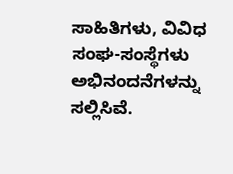ಸಾಹಿತಿಗಳು, ವಿವಿಧ ಸಂಘ-ಸಂಸ್ಥೆಗಳು ಅಭಿನಂದನೆಗಳನ್ನು ಸಲ್ಲಿಸಿವೆ.